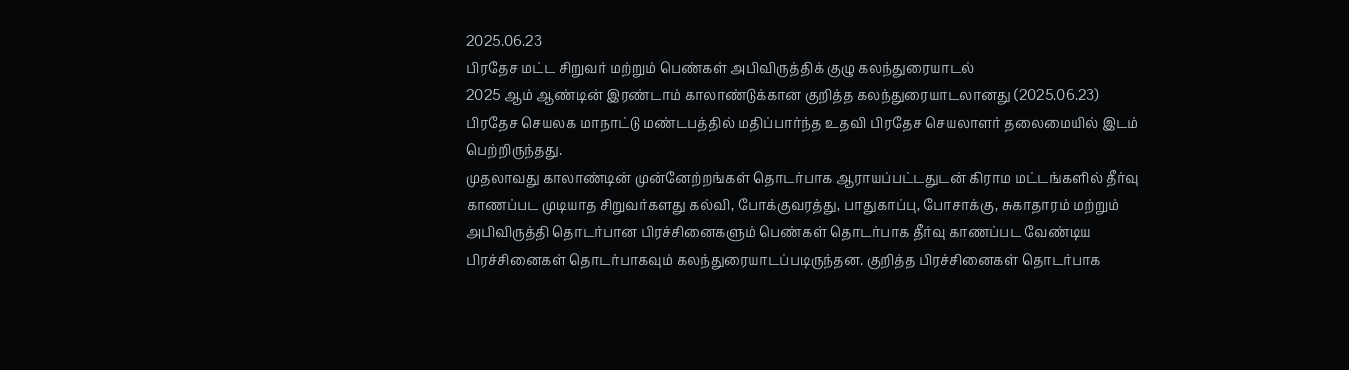2025.06.23
பிரதேச மட்ட சிறுவர் மற்றும் பெண்கள் அபிவிருத்திக் குழு கலந்துரையாடல்
2025 ஆம் ஆண்டின் இரண்டாம் காலாண்டுக்கான குறித்த கலந்துரையாடலானது (2025.06.23) பிரதேச செயலக மாநாட்டு மண்டபத்தில் மதிப்பார்ந்த உதவி பிரதேச செயலாளர் தலைமையில் இடம் பெற்றிருந்தது.
முதலாவது காலாண்டின் முன்னேற்றங்கள் தொடர்பாக ஆராயப்பட்டதுடன் கிராம மட்டங்களில் தீர்வு காணப்பட முடியாத சிறுவர்களது கல்வி, போக்குவரத்து, பாதுகாப்பு, போசாக்கு, சுகாதாரம் மற்றும் அபிவிருத்தி தொடர்பான பிரச்சினைகளும் பெண்கள் தொடர்பாக தீர்வு காணப்பட வேண்டிய பிரச்சினைகள் தொடர்பாகவும் கலந்துரையாடப்படிருந்தன. குறித்த பிரச்சினைகள் தொடர்பாக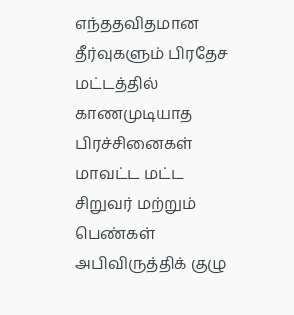எந்ததவிதமான தீர்வுகளும் பிரதேச மட்டத்தில் காணமுடியாத பிரச்சினைகள் மாவட்ட மட்ட சிறுவர் மற்றும் பெண்கள் அபிவிருத்திக் குழு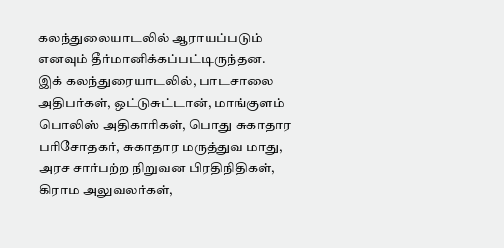கலந்துலையாடலில் ஆராயப்படும் எனவும் தீர்மானிக்கப்பட்டிருந்தன.
இக் கலந்துரையாடலில், பாடசாலை அதிபர்கள், ஒட்டுசுட்டான், மாங்குளம் பொலிஸ் அதிகாரிகள், பொது சுகாதார பரிசோதகர், சுகாதார மருத்துவ மாது, அரச சார்பற்ற நிறுவன பிரதிநிதிகள், கிராம அலுவலர்கள்,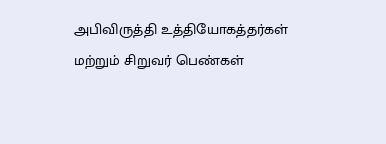அபிவிருத்தி உத்தியோகத்தர்கள் மற்றும் சிறுவர் பெண்கள்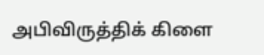அபிவிருத்திக் கிளை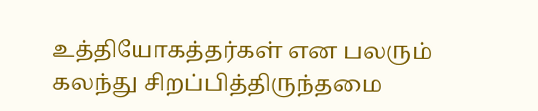உத்தியோகத்தர்கள் என பலரும் கலந்து சிறப்பித்திருந்தமை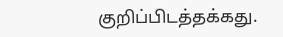குறிப்பிடத்தக்கது.